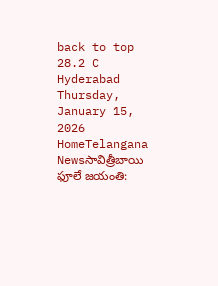back to top
28.2 C
Hyderabad
Thursday, January 15, 2026
HomeTelangana Newsసావిత్రీబాయి ఫూలే జయంతి: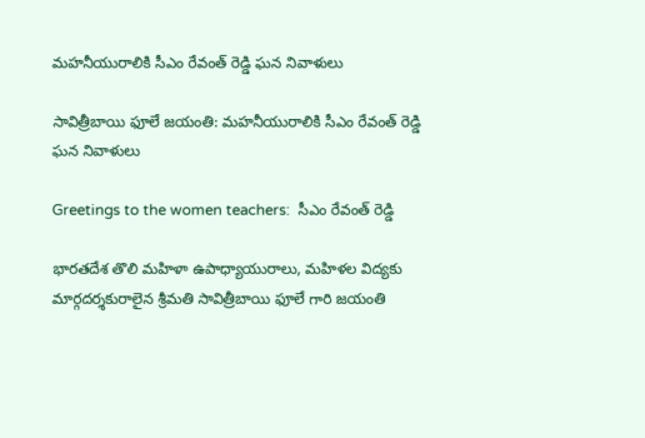మహనీయురాలికి సీఎం రేవంత్ రెడ్డి ఘన నివాళులు

సావిత్రీబాయి ఫూలే జయంతి: మహనీయురాలికి సీఎం రేవంత్ రెడ్డి ఘన నివాళులు

Greetings to the women teachers:  సీఎం రేవంత్ రెడ్డి

భారతదేశ తొలి మహిళా ఉపాధ్యాయురాలు, మహిళల విద్యకు మార్గదర్శకురాలైన శ్రీమతి సావిత్రీబాయి ఫూలే గారి జయంతి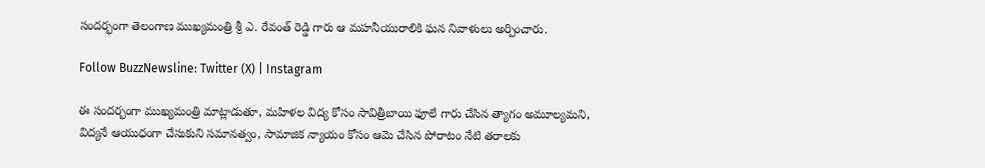సందర్భంగా తెలంగాణ ముఖ్యమంత్రి శ్రీ ఎ. రేవంత్ రెడ్డి గారు ఆ మహనీయురాలికి ఘన నివాళులు అర్పించారు.

Follow BuzzNewsline: Twitter (X) | Instagram

ఈ సందర్భంగా ముఖ్యమంత్రి మాట్లాడుతూ, మహిళల విద్య కోసం సావిత్రీబాయి ఫూలే గారు చేసిన త్యాగం అమూల్యమని, విద్యనే ఆయుధంగా చేసుకుని సమానత్వం, సామాజిక న్యాయం కోసం ఆమె చేసిన పోరాటం నేటి తరాలకు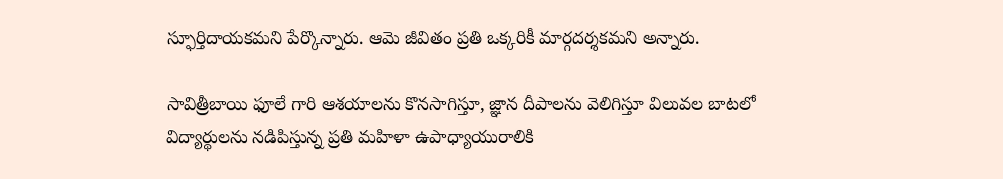స్ఫూర్తిదాయకమని పేర్కొన్నారు. ఆమె జీవితం ప్రతి ఒక్కరికీ మార్గదర్శకమని అన్నారు.

సావిత్రీబాయి ఫూలే గారి ఆశయాలను కొనసాగిస్తూ, జ్ఞాన దీపాలను వెలిగిస్తూ విలువల బాటలో విద్యార్థులను నడిపిస్తున్న ప్రతి మహిళా ఉపాధ్యాయురాలికి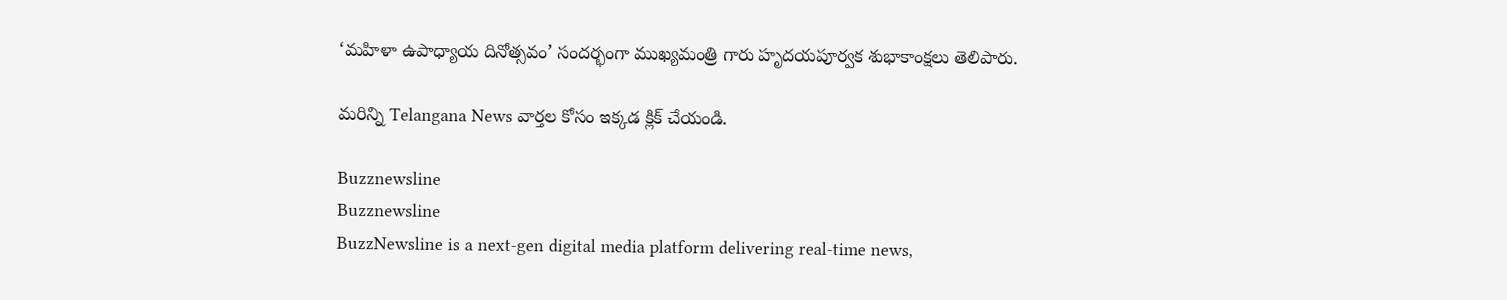‘మహిళా ఉపాధ్యాయ దినోత్సవం’ సందర్భంగా ముఖ్యమంత్రి గారు హృదయపూర్వక శుభాకాంక్షలు తెలిపారు.

మరిన్ని Telangana News వార్తల కోసం ఇక్కడ క్లిక్ చేయండి.

Buzznewsline
Buzznewsline
BuzzNewsline is a next-gen digital media platform delivering real-time news,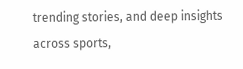trending stories, and deep insights across sports,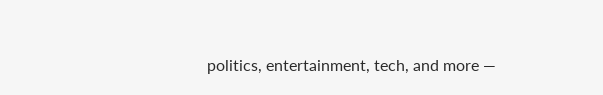politics, entertainment, tech, and more —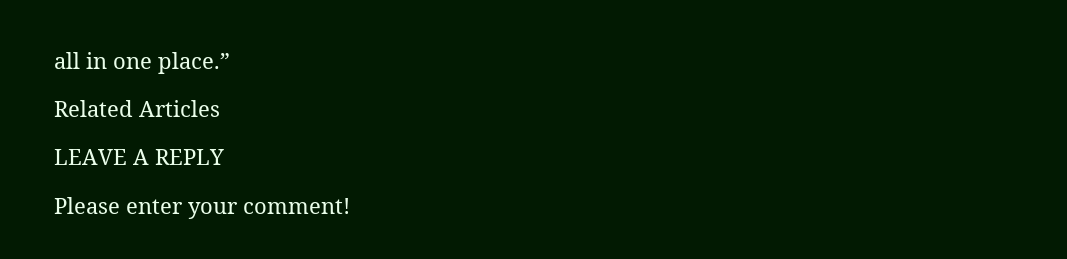all in one place.”

Related Articles

LEAVE A REPLY

Please enter your comment!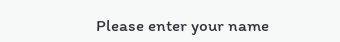Please enter your name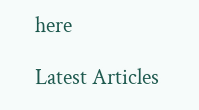here

Latest Articles